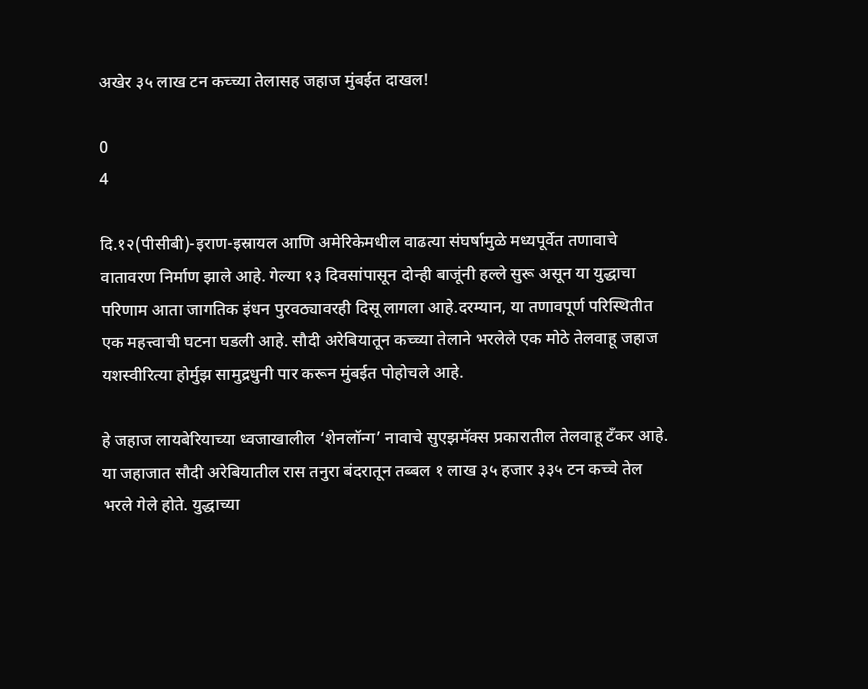अखेर ३५ लाख टन कच्च्या तेलासह जहाज मुंबईत दाखल!

0
4

दि.१२(पीसीबी)-इराण-इस्रायल आणि अमेरिकेमधील वाढत्या संघर्षामुळे मध्यपूर्वेत तणावाचे वातावरण निर्माण झाले आहे. गेल्या १३ दिवसांपासून दोन्ही बाजूंनी हल्ले सुरू असून या युद्धाचा परिणाम आता जागतिक इंधन पुरवठ्यावरही दिसू लागला आहे.दरम्यान, या तणावपूर्ण परिस्थितीत एक महत्त्वाची घटना घडली आहे. सौदी अरेबियातून कच्च्या तेलाने भरलेले एक मोठे तेलवाहू जहाज यशस्वीरित्या होर्मुझ सामुद्रधुनी पार करून मुंबईत पोहोचले आहे.

हे जहाज लायबेरियाच्या ध्वजाखालील ‘शेनलॉन्ग’ नावाचे सुएझमॅक्स प्रकारातील तेलवाहू टँकर आहे. या जहाजात सौदी अरेबियातील रास तनुरा बंदरातून तब्बल १ लाख ३५ हजार ३३५ टन कच्चे तेल भरले गेले होते. युद्धाच्या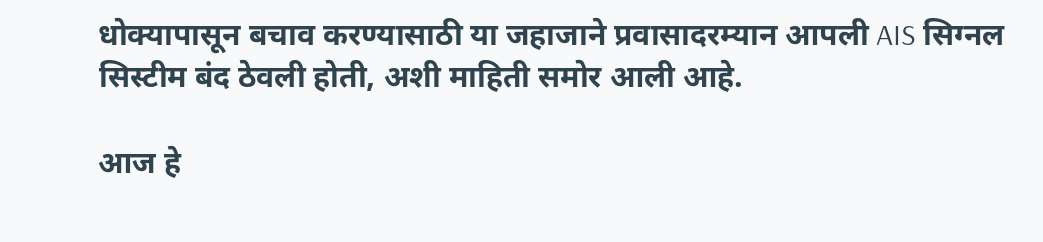धोक्यापासून बचाव करण्यासाठी या जहाजाने प्रवासादरम्यान आपली AIS सिग्नल सिस्टीम बंद ठेवली होती, अशी माहिती समोर आली आहे.

आज हे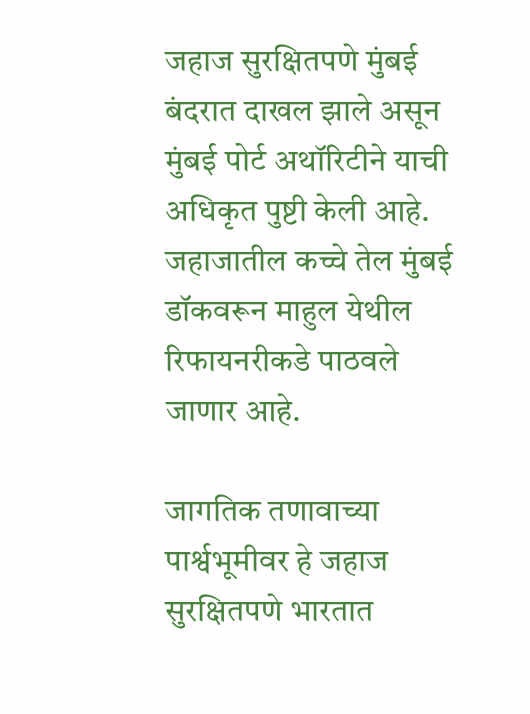जहाज सुरक्षितपणे मुंबई बंदरात दाखल झाले असून मुंबई पोर्ट अथॉरिटीने याची अधिकृत पुष्टी केली आहे. जहाजातील कच्चे तेल मुंबई डॉकवरून माहुल येथील रिफायनरीकडे पाठवले जाणार आहे.

जागतिक तणावाच्या पार्श्वभूमीवर हे जहाज सुरक्षितपणे भारतात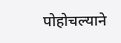पोहोचल्याने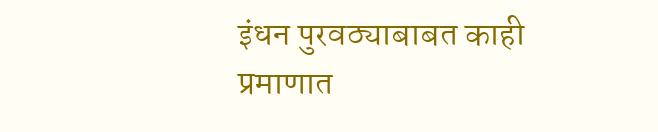इंधन पुरवठ्याबाबत काही प्रमाणात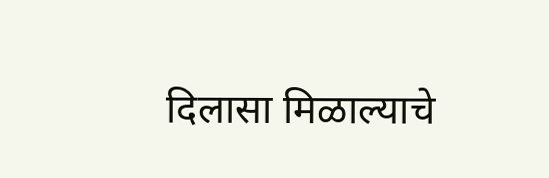दिलासा मिळाल्याचे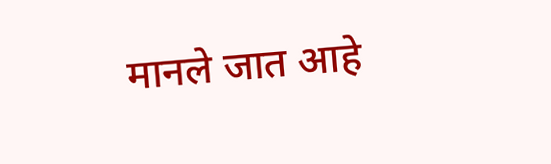मानले जात आहे